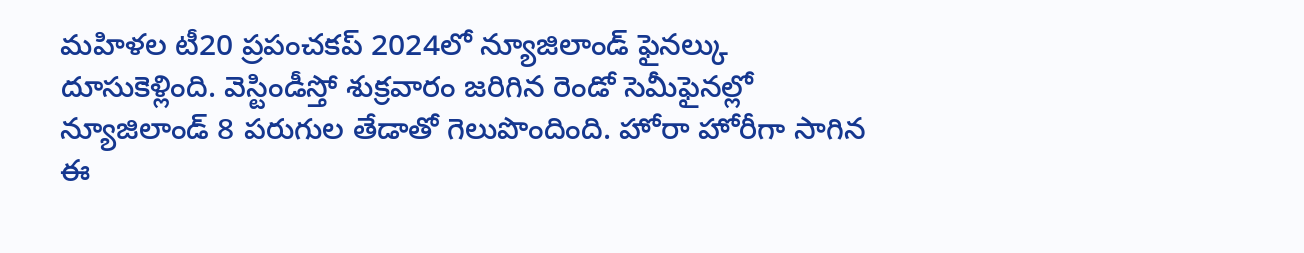మహిళల టీ20 ప్రపంచకప్ 2024లో న్యూజిలాండ్ ఫైనల్కు దూసుకెళ్లింది. వెస్టిండీస్తో శుక్రవారం జరిగిన రెండో సెమీఫైనల్లో న్యూజిలాండ్ 8 పరుగుల తేడాతో గెలుపొందింది. హోరా హోరీగా సాగిన ఈ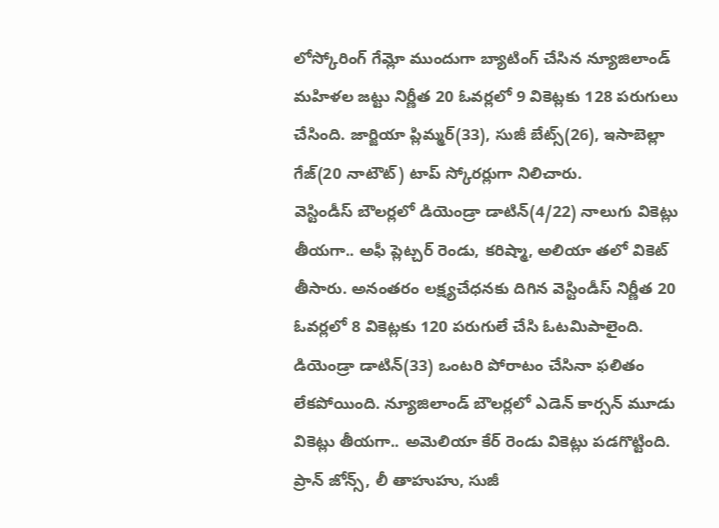లోస్కోరింగ్ గేమ్లో ముందుగా బ్యాటింగ్ చేసిన న్యూజిలాండ్ మహిళల జట్టు నిర్ణీత 20 ఓవర్లలో 9 వికెట్లకు 128 పరుగులు చేసింది. జార్జియా ప్లిమ్మర్(33), సుజీ బేట్స్(26), ఇసాబెల్లా గేజ్(20 నాటౌట్) టాప్ స్కోరర్లుగా నిలిచారు.
వెస్టిండీస్ బౌలర్లలో డియెండ్రా డాటిన్(4/22) నాలుగు వికెట్లు తీయగా.. అఫీ ప్లెట్చర్ రెండు, కరిష్మా, అలియా తలో వికెట్ తీసారు. అనంతరం లక్ష్యచేధనకు దిగిన వెస్టిండీస్ నిర్ణీత 20 ఓవర్లలో 8 వికెట్లకు 120 పరుగులే చేసి ఓటమిపాలైంది. డియెండ్రా డాటిన్(33) ఒంటరి పోరాటం చేసినా ఫలితం లేకపోయింది. న్యూజిలాండ్ బౌలర్లలో ఎడెన్ కార్సన్ మూడు వికెట్లు తీయగా.. అమెలియా కేర్ రెండు వికెట్లు పడగొట్టింది. ప్రాన్ జోన్స్, లీ తాహుహు, సుజీ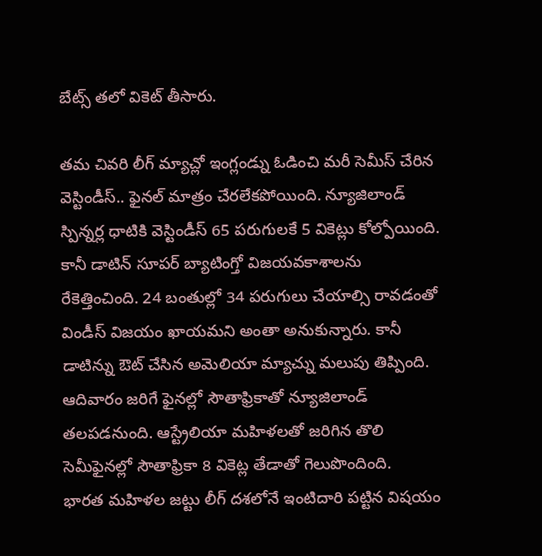బేట్స్ తలో వికెట్ తీసారు.

తమ చివరి లీగ్ మ్యాచ్లో ఇంగ్లండ్ను ఓడించి మరీ సెమీస్ చేరిన వెస్టిండీస్.. ఫైనల్ మాత్రం చేరలేకపోయింది. న్యూజిలాండ్ స్పిన్నర్ల ధాటికి వెస్టిండీస్ 65 పరుగులకే 5 వికెట్లు కోల్పోయింది. కానీ డాటిన్ సూపర్ బ్యాటింగ్తో విజయవకాశాలను రేకెత్తించింది. 24 బంతుల్లో 34 పరుగులు చేయాల్సి రావడంతో విండీస్ విజయం ఖాయమని అంతా అనుకున్నారు. కానీ డాటిన్ను ఔట్ చేసిన అమెలియా మ్యాచ్ను మలుపు తిప్పింది.
ఆదివారం జరిగే ఫైనల్లో సౌతాఫ్రికాతో న్యూజిలాండ్ తలపడనుంది. ఆస్ట్రేలియా మహిళలతో జరిగిన తొలి సెమీఫైనల్లో సౌతాఫ్రికా 8 వికెట్ల తేడాతో గెలుపొందింది.
భారత మహిళల జట్టు లీగ్ దశలోనే ఇంటిదారి పట్టిన విషయం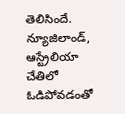తెలిసిందే. న్యూజిలాండ్, ఆస్ట్రేలియా చేతిలో ఓడిపోవడంతో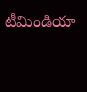టీమిండియా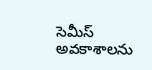సెమీస్ అవకాశాలను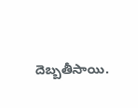దెబ్బతీసాయి.